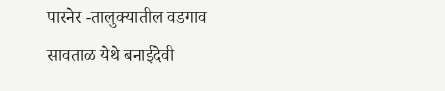पारनेर -तालुक्यातील वडगाव सावताळ येथे बनाईदेवी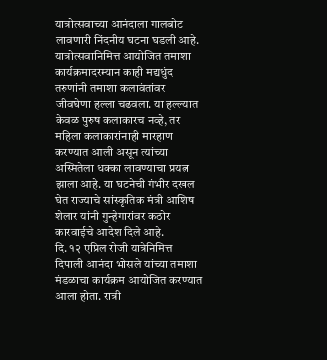यात्रोत्सवाच्या आनंदाला गालबोट लावणारी निंदनीय घटना घडली आहे. यात्रोत्सवानिमित्त आयोजित तमाशा कार्यक्रमादरम्यान काही मद्यधुंद तरुणांनी तमाशा कलावंतांवर जीवघेणा हल्ला चढवला. या हल्ल्यात केवळ पुरुष कलाकारच नव्हे, तर महिला कलाकारांनाही मारहाण करण्यात आली असून त्यांच्या अस्मितेला धक्का लावण्याचा प्रयत्न झाला आहे. या घटनेची गंभीर दखल घेत राज्याचे सांस्कृतिक मंत्री आशिष शेलार यांनी गुन्हेगारांवर कठोर कारवाईचे आदेश दिले आहे.
दि. १२ एप्रिल रोजी यात्रेनिमित्त दिपाली आनंदा भोसले यांच्या तमाशा मंडळाचा कार्यक्रम आयोजित करण्यात आला होता. रात्री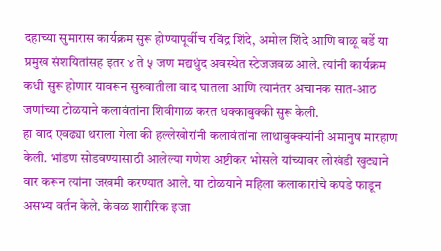दहाच्या सुमारास कार्यक्रम सुरू होण्यापूर्वीच रविंद्र शिंदे, अमोल शिंदे आणि बाळू बर्डे या प्रमुख संशयितांसह इतर ४ ते ५ जण मद्यधुंद अवस्थेत स्टेजजवळ आले. त्यांनी कार्यक्रम कधी सुरू होणार यावरून सुरुवातीला वाद घातला आणि त्यानंतर अचानक सात-आठ जणांच्या टोळयाने कलावंतांना शिवीगाळ करत धक्काबुक्की सुरू केली.
हा वाद एवढ्या थराला गेला की हल्लेखोरांनी कलावंतांना लाथाबुक्क्यांनी अमानुष मारहाण केली. भांडण सोडवण्यासाठी आलेल्या गणेश अष्टीकर भोसले यांच्यावर लोखंडी खुट्याने वार करून त्यांना जखमी करण्यात आले. या टोळयाने महिला कलाकारांचे कपडे फाडून असभ्य वर्तन केले. केवळ शारीरिक इजा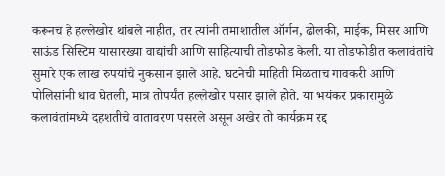करूनच हे हल्लेखोर थांबले नाहीत, तर त्यांनी तमाशातील ऑर्गन, ढोलकी, माईक, मिसर आणि साऊंड सिस्टिम यासारख्या वाद्यांची आणि साहित्याची तोडफोड केली. या तोडफोडीत कलावंतांचे सुमारे एक लाख रुपयांचे नुकसान झाले आहे. घटनेची माहिती मिळताच गावकरी आणि पोलिसांनी धाव घेतली, मात्र तोपर्यंत हल्लेखोर पसार झाले होते. या भयंकर प्रकारामुळे कलावंतांमध्ये दहशतीचे वातावरण पसरले असून अखेर तो कार्यक्रम रद्द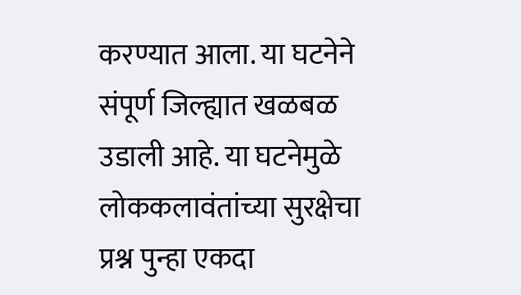करण्यात आला. या घटनेने संपूर्ण जिल्ह्यात खळबळ उडाली आहे. या घटनेमुळे लोककलावंतांच्या सुरक्षेचा प्रश्न पुन्हा एकदा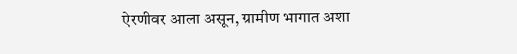ऐरणीवर आला असून, ग्रामीण भागात अशा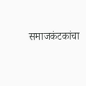समाजकंटकांचा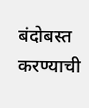बंदोबस्त करण्याची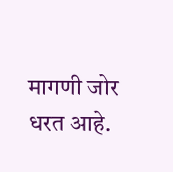मागणी जोर धरत आहे.